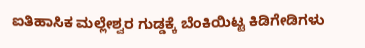ಐತಿಹಾಸಿಕ ಮಲ್ಲೇಶ್ವರ ಗುಡ್ಡಕ್ಕೆ ಬೆಂಕಿಯಿಟ್ಟ ಕಿಡಿಗೇಡಿಗಳು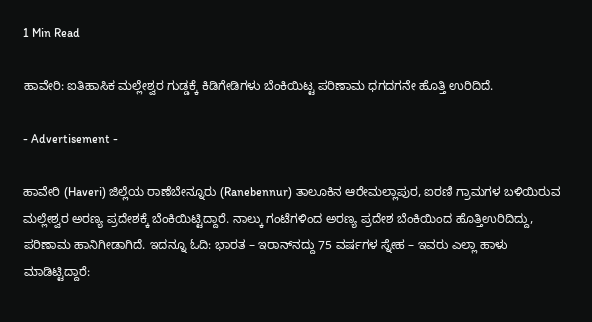1 Min Read

ಹಾವೇರಿ: ಐತಿಹಾಸಿಕ ಮಲ್ಲೇಶ್ವರ ಗುಡ್ಡಕ್ಕೆ ಕಿಡಿಗೇಡಿಗಳು ಬೆಂಕಿಯಿಟ್ಟ ಪರಿಣಾಮ ಧಗದಗನೇ ಹೊತ್ತಿ ಉರಿದಿದೆ.

- Advertisement -

ಹಾವೇರಿ (Haveri) ಜಿಲ್ಲೆಯ ರಾಣೆಬೇನ್ನೂರು (Ranebennur) ತಾಲೂಕಿನ ಆರೇಮಲ್ಲಾಪುರ, ಐರಣಿ ಗ್ರಾಮಗಳ ಬಳಿಯಿರುವ ಮಲ್ಲೇಶ್ವರ ಅರಣ್ಯ ಪ್ರದೇಶಕ್ಕೆ ಬೆಂಕಿಯಿಟ್ಟಿದ್ದಾರೆ. ನಾಲ್ಕು ಗಂಟೆಗಳಿಂದ ಅರಣ್ಯ ಪ್ರದೇಶ ಬೆಂಕಿಯಿಂದ ಹೊತ್ತಿಉರಿದಿದ್ದು, ಪರಿಣಾಮ ಹಾನಿಗೀಡಾಗಿದೆ. ಇದನ್ನೂ ಓದಿ: ಭಾರತ – ಇರಾನ್‌ನದ್ದು 75 ವರ್ಷಗಳ ಸ್ನೇಹ – ಇವರು ಎಲ್ಲಾ ಹಾಳು ಮಾಡಿಟ್ಟಿದ್ದಾರೆ: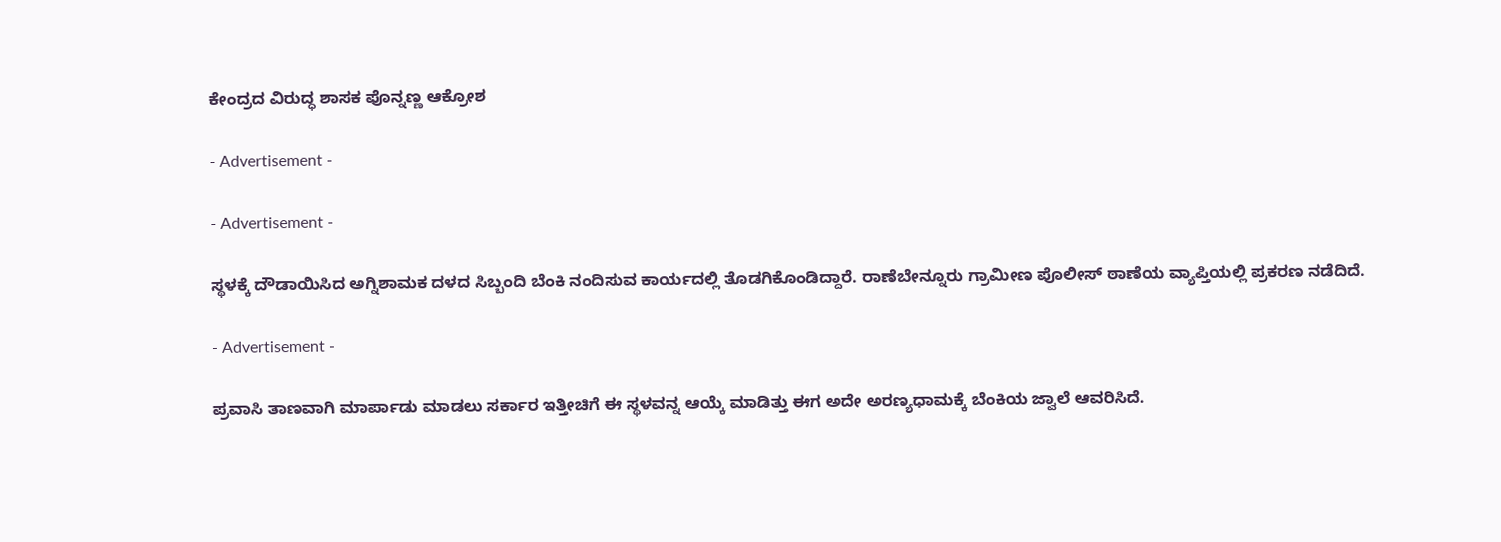ಕೇಂದ್ರದ ವಿರುದ್ಧ ಶಾಸಕ ಪೊನ್ನಣ್ಣ ಆಕ್ರೋಶ

- Advertisement -

- Advertisement -

ಸ್ಥಳಕ್ಕೆ ದೌಡಾಯಿಸಿದ ಅಗ್ನಿಶಾಮಕ ದಳದ ಸಿಬ್ಬಂದಿ ಬೆಂಕಿ ನಂದಿಸುವ ಕಾರ್ಯದಲ್ಲಿ ತೊಡಗಿಕೊಂಡಿದ್ದಾರೆ. ರಾಣೆಬೇನ್ನೂರು ಗ್ರಾಮೀಣ ಪೊಲೀಸ್ ಠಾಣೆಯ ವ್ಯಾಪ್ತಿಯಲ್ಲಿ ಪ್ರಕರಣ ನಡೆದಿದೆ.

- Advertisement -

ಪ್ರವಾಸಿ ತಾಣವಾಗಿ ಮಾರ್ಪಾಡು ಮಾಡಲು ಸರ್ಕಾರ ಇತ್ತೀಚಿಗೆ ಈ ಸ್ಥಳವನ್ನ ಆಯ್ಕೆ ಮಾಡಿತ್ತು ಈಗ ಅದೇ ಅರಣ್ಯಧಾಮಕ್ಕೆ ಬೆಂಕಿಯ ಜ್ವಾಲೆ ಆವರಿಸಿದೆ.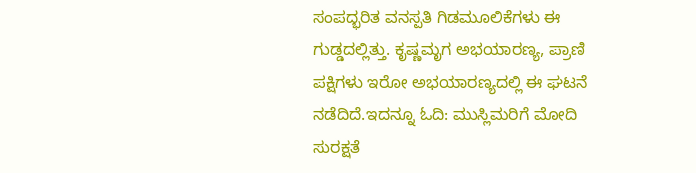ಸಂಪದ್ಭರಿತ ವನಸ್ಪತಿ ಗಿಡಮೂಲಿಕೆಗಳು ಈ ಗುಡ್ಡದಲ್ಲಿತ್ತು. ಕೃಷ್ಣಮೃಗ ಅಭಯಾರಣ್ಯ, ಪ್ರಾಣಿ ಪಕ್ಷಿಗಳು ಇರೋ ಅಭಯಾರಣ್ಯದಲ್ಲಿ ಈ ಘಟನೆ ನಡೆದಿದೆ.ಇದನ್ನೂ ಓದಿ: ಮುಸ್ಲಿಮರಿಗೆ ಮೋದಿ ಸುರಕ್ಷತೆ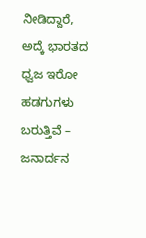ನೀಡಿದ್ದಾರೆ, ಅದ್ಕೆ ಭಾರತದ ಧ್ವಜ ಇರೋ ಹಡಗುಗಳು ಬರುತ್ತಿವೆ – ಜನಾರ್ದನ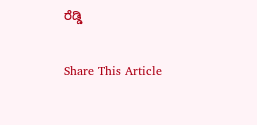ರೆಡ್ಡಿ

Share This Article